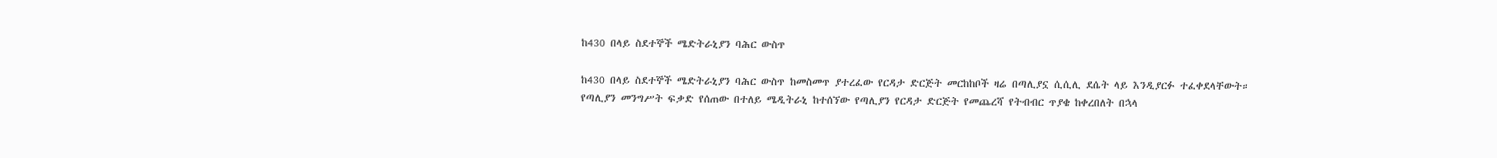ከ430 በላይ ስደተኞች ሜድትራኒያን ባሕር ውስጥ

ከ430 በላይ ስደተኞች ሜድትራኒያን ባሕር ውስጥ ከመስመጥ ያተረፈው የርዳታ ድርጅት መርከከቦች ዛሬ በጣሊያኗ ሲሲሊ ደሴት ላይ እንዲያርፉ ተፈቀደላቸውት። የጣሊያን መንግሥት ፍቃድ የሰጠው በተለይ ሜዲትራኒ ከተሰኘው የጣሊያን የርዳታ ድርጅት የመጨረሻ የትብብር ጥያቄ ከቀረበለት በኋላ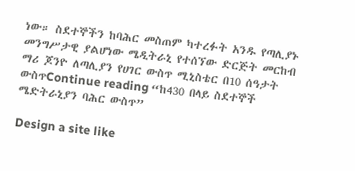ነው። ስደተኞችን ከባሕር መስጠም ካተረፉት አንዱ የጣሊያኑ መንግሥታዊ ያልሆነው ሜዲትራኒ የተሰኘው ድርጅት መርከብ ማሪ ጆንዮ ለጣሊያን የሀገር ውስጥ ሚኒስቴር በ10 ሰዓታት ውስጥContinue reading “ከ430 በላይ ስደተኞች ሜድትራኒያን ባሕር ውስጥ”

Design a site like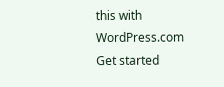this with WordPress.com
Get started